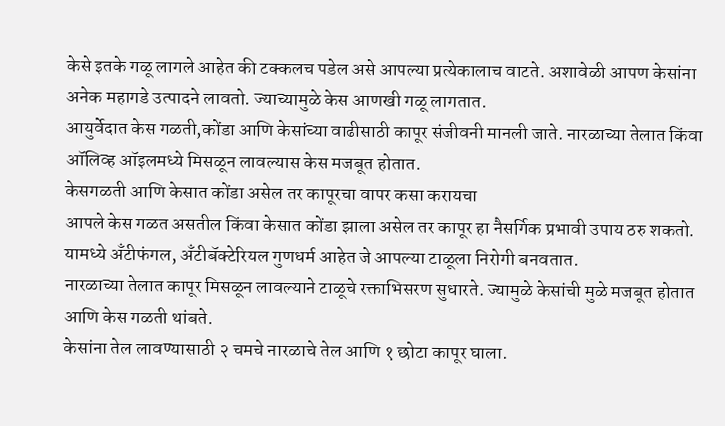केसे इतके गळू लागले आहेत की टक्कलच पडेल असे आपल्या प्रत्येकालाच वाटते. अशावेळी आपण केसांना अनेक महागडे उत्पादने लावतो. ज्याच्यामुळे केस आणखी गळू लागतात.
आयुर्वेदात केस गळती,कोंडा आणि केसांच्या वाढीसाठी कापूर संजीवनी मानली जाते. नारळाच्या तेलात किंवा ऑलिव्ह ऑइलमध्ये मिसळून लावल्यास केस मजबूत होतात.
केसगळती आणि केसात कोंडा असेल तर कापूरचा वापर कसा करायचा
आपले केस गळत असतील किंवा केसात कोंडा झाला असेल तर कापूर हा नैसर्गिक प्रभावी उपाय ठरु शकतो. यामध्ये अँटीफंगल, अँटीबॅक्टेरियल गुणधर्म आहेत जे आपल्या टाळूला निरोगी बनवतात.
नारळाच्या तेलात कापूर मिसळून लावल्याने टाळूचे रक्ताभिसरण सुधारते. ज्यामुळे केसांची मुळे मजबूत होतात आणि केस गळती थांबते.
केसांना तेल लावण्यासाठी २ चमचे नारळाचे तेल आणि १ छोटा कापूर घाला.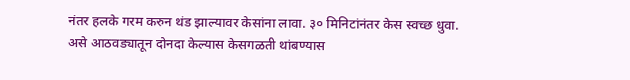नंतर हलके गरम करुन थंड झाल्यावर केसांना लावा. ३० मिनिटांनंतर केस स्वच्छ धुवा. असे आठवड्यातून दोनदा केल्यास केसगळती थांबण्यास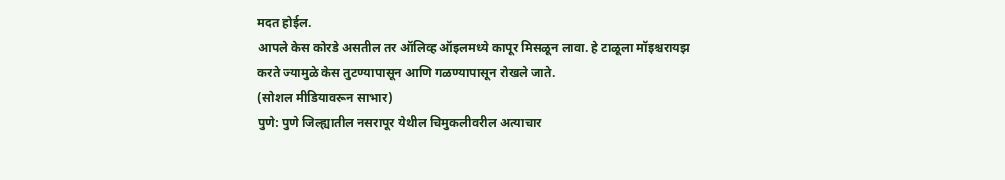मदत होईल.
आपले केस कोरडे असतील तर ऑलिव्ह ऑइलमध्ये कापूर मिसळून लावा. हे टाळूला मॉइश्चरायझ करते ज्यामुळे केस तुटण्यापासून आणि गळण्यापासून रोखले जाते.
(सोशल मीडियावरून साभार)
पुणे: पुणे जिल्ह्यातील नसरापूर येथील चिमुकलीवरील अत्याचार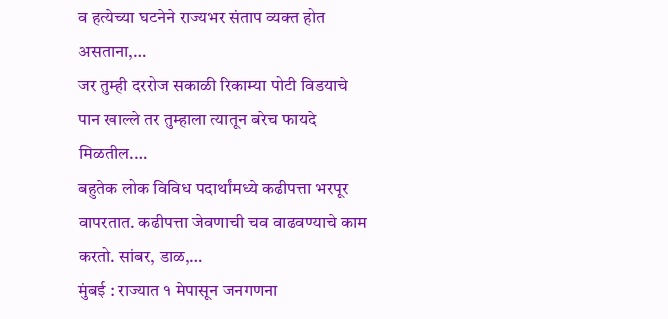व हत्येच्या घटनेने राज्यभर संताप व्यक्त होत असताना,…
जर तुम्ही दररोज सकाळी रिकाम्या पोटी विडयाचे पान खाल्ले तर तुम्हाला त्यातून बरेच फायदे मिळतील.…
बहुतेक लोक विविध पदार्थांमध्ये कढीपत्ता भरपूर वापरतात. कढीपत्ता जेवणाची चव वाढवण्याचे काम करतो. सांबर, डाळ,…
मुंबई : राज्यात १ मेपासून जनगणना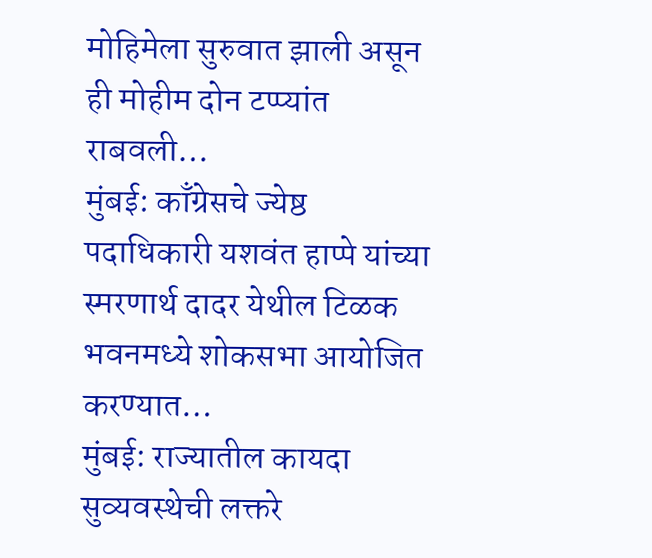मोहिमेला सुरुवात झाली असून ही मोहीम दोन टप्प्यांत राबवली…
मुंबई: काँग्रेसचे ज्येष्ठ पदाधिकारी यशवंत हाप्पे यांच्या स्मरणार्थ दादर येथील टिळक भवनमध्ये शोकसभा आयोजित करण्यात…
मुंबई: राज्यातील कायदा सुव्यवस्थेची लक्तरे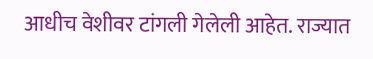आधीच वेशीवर टांगली गेलेली आहेत. राज्यात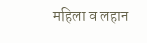महिला व लहान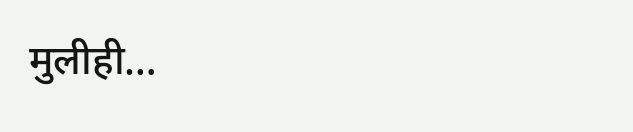मुलीही…